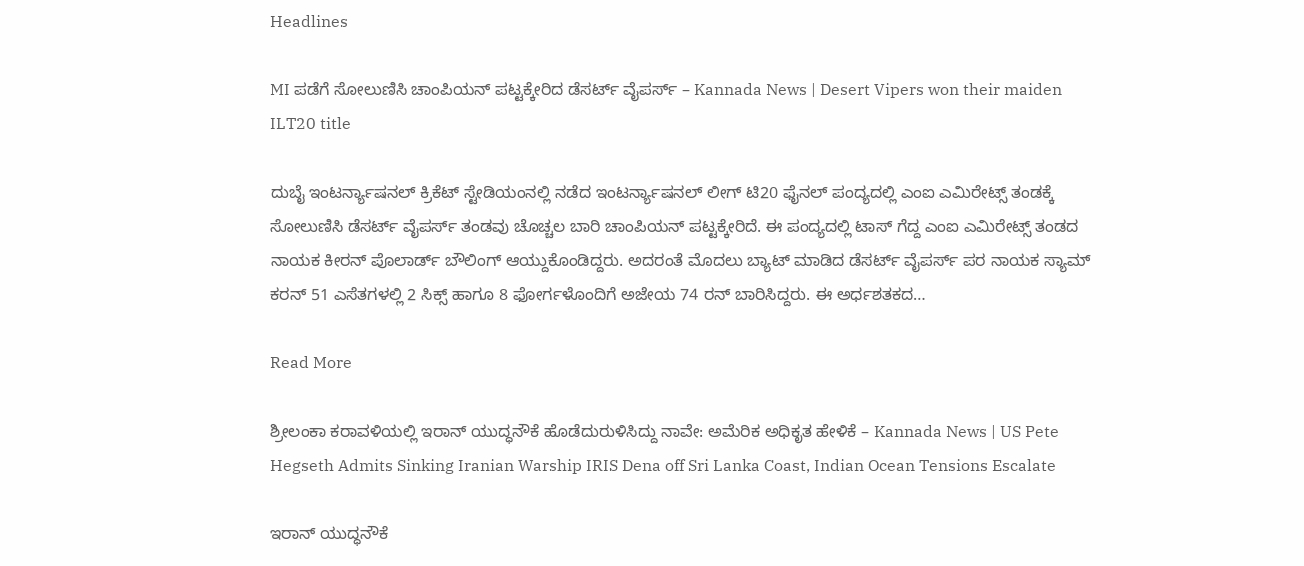Headlines

MI ಪಡೆಗೆ ಸೋಲುಣಿಸಿ ಚಾಂಪಿಯನ್ ಪಟ್ಟಕ್ಕೇರಿದ ಡೆಸರ್ಟ್ ವೈಪರ್ಸ್ – Kannada News | Desert Vipers won their maiden ILT20 title

ದುಬೈ ಇಂಟರ್ನ್ಯಾಷನಲ್ ಕ್ರಿಕೆಟ್ ಸ್ಟೇಡಿಯಂನಲ್ಲಿ ನಡೆದ ಇಂಟರ್ನ್ಯಾಷನಲ್ ಲೀಗ್ ಟಿ20 ಫೈನಲ್ ಪಂದ್ಯದಲ್ಲಿ ಎಂಐ ಎಮಿರೇಟ್ಸ್ ತಂಡಕ್ಕೆ ಸೋಲುಣಿಸಿ ಡೆಸರ್ಟ್ ವೈಪರ್ಸ್ ತಂಡವು ಚೊಚ್ಚಲ ಬಾರಿ ಚಾಂಪಿಯನ್ ಪಟ್ಟಕ್ಕೇರಿದೆ. ಈ ಪಂದ್ಯದಲ್ಲಿ ಟಾಸ್ ಗೆದ್ದ ಎಂಐ ಎಮಿರೇಟ್ಸ್ ತಂಡದ ನಾಯಕ ಕೀರನ್ ಪೊಲಾರ್ಡ್ ಬೌಲಿಂಗ್ ಆಯ್ದುಕೊಂಡಿದ್ದರು. ಅದರಂತೆ ಮೊದಲು ಬ್ಯಾಟ್ ಮಾಡಿದ ಡೆಸರ್ಟ್ ವೈಪರ್ಸ್ ಪರ ನಾಯಕ ಸ್ಯಾಮ್ ಕರನ್ 51 ಎಸೆತಗಳಲ್ಲಿ 2 ಸಿಕ್ಸ್ ಹಾಗೂ 8 ಫೋರ್ಗಳೊಂದಿಗೆ ಅಜೇಯ 74 ರನ್ ಬಾರಿಸಿದ್ದರು. ಈ ಅರ್ಧಶತಕದ…

Read More

ಶ್ರೀಲಂಕಾ ಕರಾವಳಿಯಲ್ಲಿ ಇರಾನ್ ಯುದ್ಧನೌಕೆ ಹೊಡೆದುರುಳಿಸಿದ್ದು ನಾವೇ: ಅಮೆರಿಕ ಅಧಿಕೃತ ಹೇಳಿಕೆ – Kannada News | US Pete Hegseth Admits Sinking Iranian Warship IRIS Dena off Sri Lanka Coast, Indian Ocean Tensions Escalate

ಇರಾನ್ ಯುದ್ಧನೌಕೆ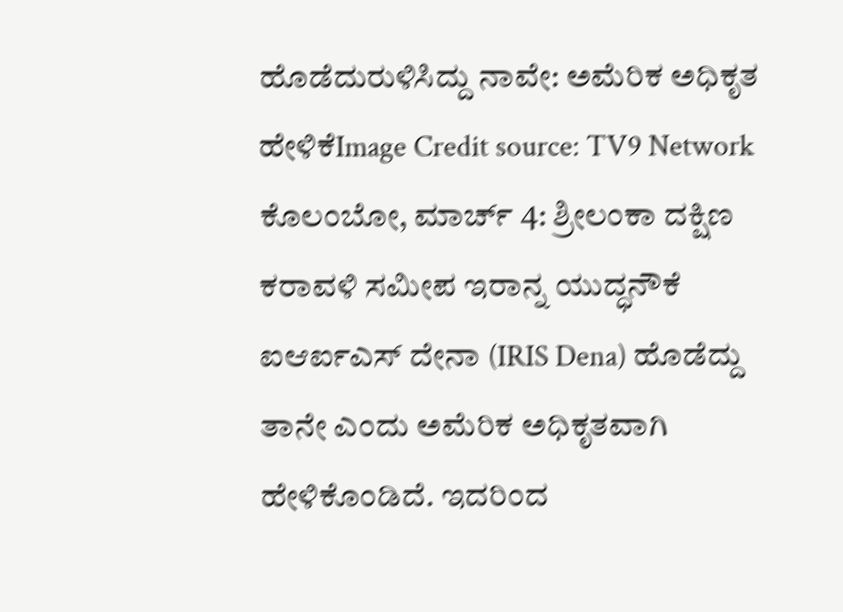ಹೊಡೆದುರುಳಿಸಿದ್ದು ನಾವೇ: ಅಮೆರಿಕ ಅಧಿಕೃತ ಹೇಳಿಕೆImage Credit source: TV9 Network ಕೊಲಂಬೋ, ಮಾರ್ಚ್ 4: ಶ್ರೀಲಂಕಾ ದಕ್ಷಿಣ ಕರಾವಳಿ ಸಮೀಪ ಇರಾನ್ನ ಯುದ್ಧನೌಕೆ ಐಆರ್ಐಎಸ್ ದೇನಾ (IRIS Dena) ಹೊಡೆದ್ದು ತಾನೇ ಎಂದು ಅಮೆರಿಕ ಅಧಿಕೃತವಾಗಿ ಹೇಳಿಕೊಂಡಿದೆ. ಇದರಿಂದ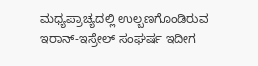ಮಧ್ಯಪ್ರಾಚ್ಯದಲ್ಲಿ ಉಲ್ಬಣಗೊಂಡಿರುವ ಇರಾನ್-ಇಸ್ರೇಲ್ ಸಂಘರ್ಷ ಇದೀಗ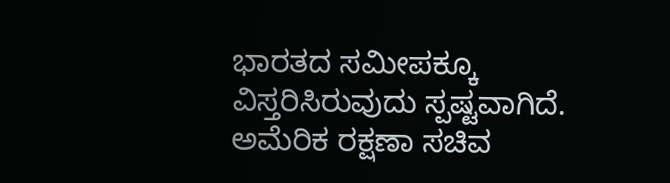ಭಾರತದ ಸಮೀಪಕ್ಕೂ ವಿಸ್ತರಿಸಿರುವುದು ಸ್ಪಷ್ಟವಾಗಿದೆ. ಅಮೆರಿಕ ರಕ್ಷಣಾ ಸಚಿವ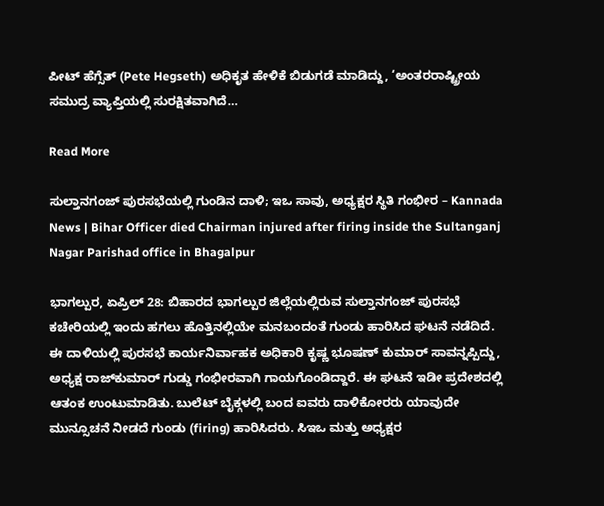ಪೀಟ್ ಹೆಗ್ಸೆತ್ (Pete Hegseth) ಅಧಿಕೃತ ಹೇಳಿಕೆ ಬಿಡುಗಡೆ ಮಾಡಿದ್ದು, ‘ಅಂತರರಾಷ್ಟ್ರೀಯ ಸಮುದ್ರ ವ್ಯಾಪ್ತಿಯಲ್ಲಿ ಸುರಕ್ಷಿತವಾಗಿದೆ…

Read More

ಸುಲ್ತಾನಗಂಜ್ ಪುರಸಭೆಯಲ್ಲಿ ಗುಂಡಿನ ದಾಳಿ; ಇಒ ಸಾವು, ಅಧ್ಯಕ್ಷರ ಸ್ಥಿತಿ ಗಂಭೀರ – Kannada News | Bihar Officer died Chairman injured after firing inside the Sultanganj Nagar Parishad office in Bhagalpur

ಭಾಗಲ್ಪುರ, ಏಪ್ರಿಲ್ 28: ಬಿಹಾರದ ಭಾಗಲ್ಪುರ ಜಿಲ್ಲೆಯಲ್ಲಿರುವ ಸುಲ್ತಾನಗಂಜ್ ಪುರಸಭೆ ಕಚೇರಿಯಲ್ಲಿ ಇಂದು ಹಗಲು ಹೊತ್ತಿನಲ್ಲಿಯೇ ಮನಬಂದಂತೆ ಗುಂಡು ಹಾರಿಸಿದ ಘಟನೆ ನಡೆದಿದೆ. ಈ ದಾಳಿಯಲ್ಲಿ ಪುರಸಭೆ ಕಾರ್ಯನಿರ್ವಾಹಕ ಅಧಿಕಾರಿ ಕೃಷ್ಣ ಭೂಷಣ್ ಕುಮಾರ್ ಸಾವನ್ನಪ್ಪಿದ್ದು, ಅಧ್ಯಕ್ಷ ರಾಜ್‌ಕುಮಾರ್ ಗುಡ್ಡು ಗಂಭೀರವಾಗಿ ಗಾಯಗೊಂಡಿದ್ದಾರೆ. ಈ ಘಟನೆ ಇಡೀ ಪ್ರದೇಶದಲ್ಲಿ ಆತಂಕ ಉಂಟುಮಾಡಿತು. ಬುಲೆಟ್ ಬೈಕ್ಗಳಲ್ಲಿ ಬಂದ ಐವರು ದಾಳಿಕೋರರು ಯಾವುದೇ ಮುನ್ಸೂಚನೆ ನೀಡದೆ ಗುಂಡು (firing) ಹಾರಿಸಿದರು. ಸಿಇಒ ಮತ್ತು ಅಧ್ಯಕ್ಷರ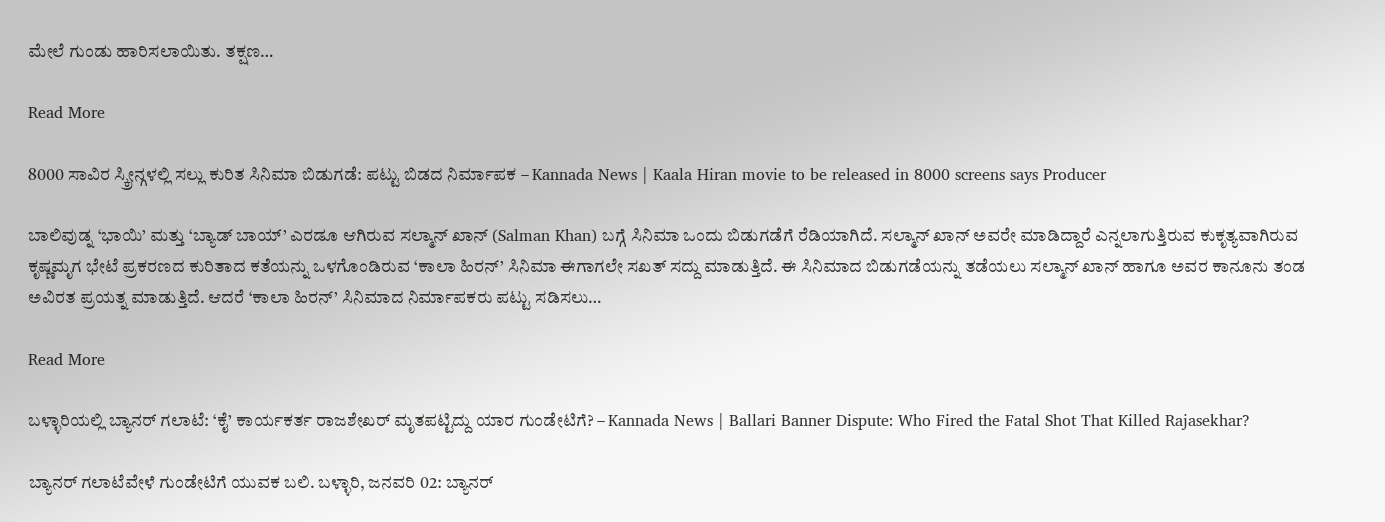ಮೇಲೆ ಗುಂಡು ಹಾರಿಸಲಾಯಿತು. ತಕ್ಷಣ…

Read More

8000 ಸಾವಿರ ಸ್ಕ್ರೀನ್ಗಳಲ್ಲಿ ಸಲ್ಲು ಕುರಿತ ಸಿನಿಮಾ ಬಿಡುಗಡೆ: ಪಟ್ಟು ಬಿಡದ ನಿರ್ಮಾಪಕ – Kannada News | Kaala Hiran movie to be released in 8000 screens says Producer

ಬಾಲಿವುಡ್ನ ‘ಭಾಯಿ’ ಮತ್ತು ‘ಬ್ಯಾಡ್ ಬಾಯ್’ ಎರಡೂ ಆಗಿರುವ ಸಲ್ಮಾನ್ ಖಾನ್ (Salman Khan) ಬಗ್ಗೆ ಸಿನಿಮಾ ಒಂದು ಬಿಡುಗಡೆಗೆ ರೆಡಿಯಾಗಿದೆ. ಸಲ್ಮಾನ್ ಖಾನ್ ಅವರೇ ಮಾಡಿದ್ದಾರೆ ಎನ್ನಲಾಗುತ್ತಿರುವ ಕುಕೃತ್ಯವಾಗಿರುವ ಕೃಷ್ಣಮೃಗ ಭೇಟೆ ಪ್ರಕರಣದ ಕುರಿತಾದ ಕತೆಯನ್ನು ಒಳಗೊಂಡಿರುವ ‘ಕಾಲಾ ಹಿರನ್’ ಸಿನಿಮಾ ಈಗಾಗಲೇ ಸಖತ್ ಸದ್ದು ಮಾಡುತ್ತಿದೆ. ಈ ಸಿನಿಮಾದ ಬಿಡುಗಡೆಯನ್ನು ತಡೆಯಲು ಸಲ್ಮಾನ್ ಖಾನ್ ಹಾಗೂ ಅವರ ಕಾನೂನು ತಂಡ ಅವಿರತ ಪ್ರಯತ್ನ ಮಾಡುತ್ತಿದೆ. ಆದರೆ ‘ಕಾಲಾ ಹಿರನ್’ ಸಿನಿಮಾದ ನಿರ್ಮಾಪಕರು ಪಟ್ಟು ಸಡಿಸಲು…

Read More

ಬಳ್ಳಾರಿಯಲ್ಲಿ ಬ್ಯಾನರ್ ಗಲಾಟೆ: ‘ಕೈ’ ಕಾರ್ಯಕರ್ತ ರಾಜಶೇಖರ್ ಮೃತಪಟ್ಟಿದ್ದು ಯಾರ ಗುಂಡೇಟಿಗೆ? – Kannada News | Ballari Banner Dispute: Who Fired the Fatal Shot That Killed Rajasekhar?

ಬ್ಯಾನರ್ ಗಲಾಟೆವೇಳೆ ಗುಂಡೇಟಿಗೆ ಯುವಕ ಬಲಿ. ಬಳ್ಳಾರಿ, ಜನವರಿ 02: ಬ್ಯಾನರ್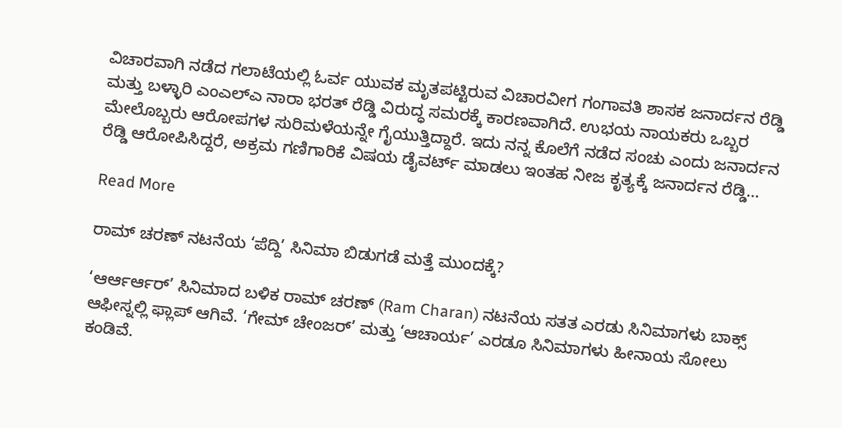ವಿಚಾರವಾಗಿ ನಡೆದ ಗಲಾಟೆಯಲ್ಲಿ ಓರ್ವ ಯುವಕ ಮೃತಪಟ್ಟಿರುವ ವಿಚಾರವೀಗ ಗಂಗಾವತಿ ಶಾಸಕ ಜನಾರ್ದನ ರೆಡ್ಡಿ ಮತ್ತು ಬಳ್ಳಾರಿ ಎಂಎಲ್ಎ ನಾರಾ ಭರತ್ ರೆಡ್ಡಿ ವಿರುದ್ಧ ಸಮರಕ್ಕೆ ಕಾರಣವಾಗಿದೆ. ಉಭಯ ನಾಯಕರು ಒಬ್ಬರ ಮೇಲೊಬ್ಬರು ಆರೋಪಗಳ ಸುರಿಮಳೆಯನ್ನೇ ಗೈಯುತ್ತಿದ್ದಾರೆ. ಇದು ನನ್ನ ಕೊಲೆಗೆ ನಡೆದ ಸಂಚು ಎಂದು ಜನಾರ್ದನ ರೆಡ್ಡಿ ಆರೋಪಿಸಿದ್ದರೆ, ಅಕ್ರಮ ಗಣಿಗಾರಿಕೆ ವಿಷಯ ಡೈವರ್ಟ್ ಮಾಡಲು ಇಂತಹ ನೀಜ ಕೃತ್ಯಕ್ಕೆ ಜನಾರ್ದನ ರೆಡ್ಡಿ…

Read More

ರಾಮ್ ಚರಣ್ ನಟನೆಯ ‘ಪೆದ್ದಿ’ ಸಿನಿಮಾ ಬಿಡುಗಡೆ ಮತ್ತೆ ಮುಂದಕ್ಕೆ?

‘ಆರ್ಆರ್ಆರ್’ ಸಿನಿಮಾದ ಬಳಿಕ ರಾಮ್ ಚರಣ್ (Ram Charan) ನಟನೆಯ ಸತತ ಎರಡು ಸಿನಿಮಾಗಳು ಬಾಕ್ಸ್ ಆಫೀಸ್ನಲ್ಲಿ ಫ್ಲಾಪ್ ಆಗಿವೆ. ‘ಗೇಮ್ ಚೇಂಜರ್’ ಮತ್ತು ‘ಆಚಾರ್ಯ’ ಎರಡೂ ಸಿನಿಮಾಗಳು ಹೀನಾಯ ಸೋಲು ಕಂಡಿವೆ.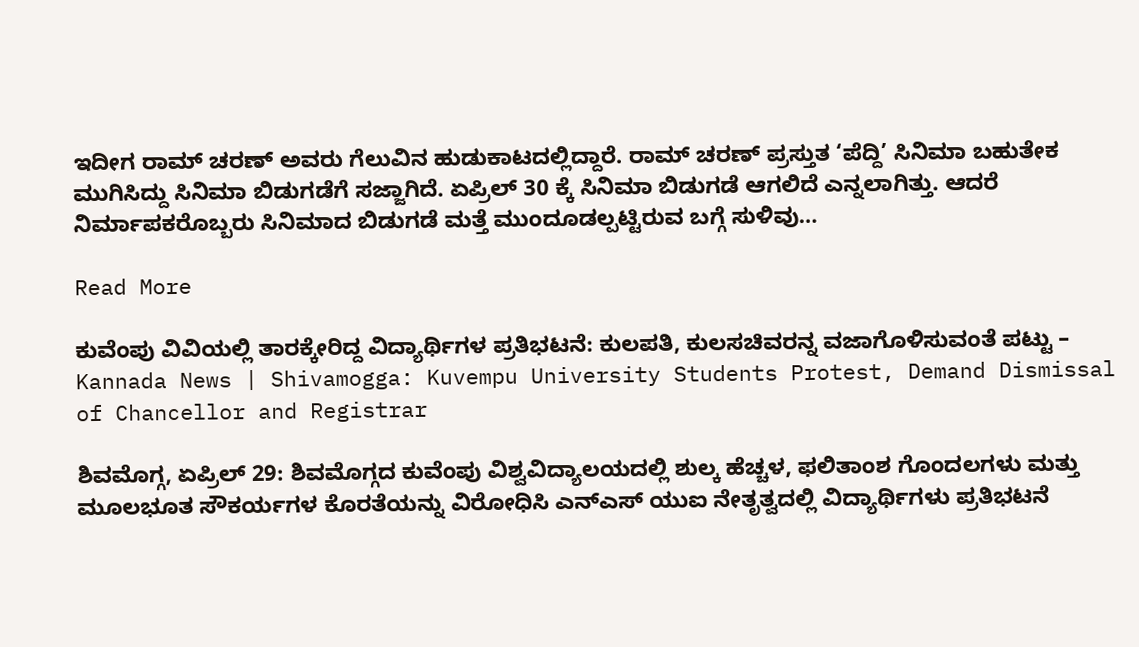ಇದೀಗ ರಾಮ್ ಚರಣ್ ಅವರು ಗೆಲುವಿನ ಹುಡುಕಾಟದಲ್ಲಿದ್ದಾರೆ. ರಾಮ್ ಚರಣ್ ಪ್ರಸ್ತುತ ‘ಪೆದ್ದಿ’ ಸಿನಿಮಾ ಬಹುತೇಕ ಮುಗಿಸಿದ್ದು ಸಿನಿಮಾ ಬಿಡುಗಡೆಗೆ ಸಜ್ಜಾಗಿದೆ. ಏಪ್ರಿಲ್ 30 ಕ್ಕೆ ಸಿನಿಮಾ ಬಿಡುಗಡೆ ಆಗಲಿದೆ ಎನ್ನಲಾಗಿತ್ತು. ಆದರೆ ನಿರ್ಮಾಪಕರೊಬ್ಬರು ಸಿನಿಮಾದ ಬಿಡುಗಡೆ ಮತ್ತೆ ಮುಂದೂಡಲ್ಪಟ್ಟಿರುವ ಬಗ್ಗೆ ಸುಳಿವು…

Read More

ಕುವೆಂಪು ವಿವಿಯಲ್ಲಿ ತಾರಕ್ಕೇರಿದ್ದ ವಿದ್ಯಾರ್ಥಿಗಳ ಪ್ರತಿಭಟನೆ: ಕುಲಪತಿ, ಕುಲಸಚಿವರನ್ನ ವಜಾಗೊಳಿಸುವಂತೆ ಪಟ್ಟು – Kannada News | Shivamogga: Kuvempu University Students Protest, Demand Dismissal of Chancellor and Registrar

ಶಿವಮೊಗ್ಗ, ಏಪ್ರಿಲ್ 29: ಶಿವಮೊಗ್ಗದ ಕುವೆಂಪು ವಿಶ್ವವಿದ್ಯಾಲಯದಲ್ಲಿ ಶುಲ್ಕ ಹೆಚ್ಚಳ, ಫಲಿತಾಂಶ ಗೊಂದಲಗಳು ಮತ್ತು ಮೂಲಭೂತ ಸೌಕರ್ಯಗಳ ಕೊರತೆಯನ್ನು ವಿರೋಧಿಸಿ ಎನ್ಎಸ್ ಯುಐ ನೇತೃತ್ವದಲ್ಲಿ ವಿದ್ಯಾರ್ಥಿಗಳು ಪ್ರತಿಭಟನೆ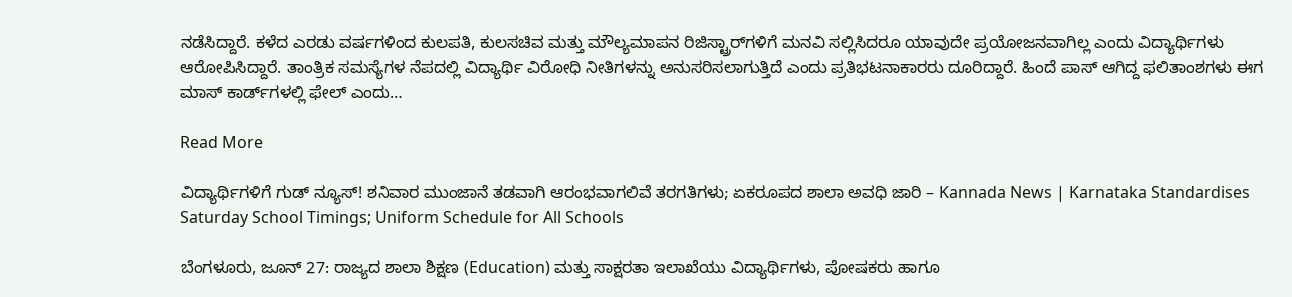ನಡೆಸಿದ್ದಾರೆ. ಕಳೆದ ಎರಡು ವರ್ಷಗಳಿಂದ ಕುಲಪತಿ, ಕುಲಸಚಿವ ಮತ್ತು ಮೌಲ್ಯಮಾಪನ ರಿಜಿಸ್ಟ್ರಾರ್‌ಗಳಿಗೆ ಮನವಿ ಸಲ್ಲಿಸಿದರೂ ಯಾವುದೇ ಪ್ರಯೋಜನವಾಗಿಲ್ಲ ಎಂದು ವಿದ್ಯಾರ್ಥಿಗಳು ಆರೋಪಿಸಿದ್ದಾರೆ. ತಾಂತ್ರಿಕ ಸಮಸ್ಯೆಗಳ ನೆಪದಲ್ಲಿ ವಿದ್ಯಾರ್ಥಿ ವಿರೋಧಿ ನೀತಿಗಳನ್ನು ಅನುಸರಿಸಲಾಗುತ್ತಿದೆ ಎಂದು ಪ್ರತಿಭಟನಾಕಾರರು ದೂರಿದ್ದಾರೆ. ಹಿಂದೆ ಪಾಸ್ ಆಗಿದ್ದ ಫಲಿತಾಂಶಗಳು ಈಗ ಮಾಸ್ ಕಾರ್ಡ್‌ಗಳಲ್ಲಿ ಫೇಲ್ ಎಂದು…

Read More

ವಿದ್ಯಾರ್ಥಿಗಳಿಗೆ ಗುಡ್ ನ್ಯೂಸ್! ಶನಿವಾರ ಮುಂಜಾನೆ ತಡವಾಗಿ ಆರಂಭವಾಗಲಿವೆ ತರಗತಿಗಳು; ಏಕರೂಪದ ಶಾಲಾ ಅವಧಿ ಜಾರಿ – Kannada News | Karnataka Standardises Saturday School Timings; Uniform Schedule for All Schools

ಬೆಂಗಳೂರು, ಜೂನ್ 27: ರಾಜ್ಯದ ಶಾಲಾ ಶಿಕ್ಷಣ (Education) ಮತ್ತು ಸಾಕ್ಷರತಾ ಇಲಾಖೆಯು ವಿದ್ಯಾರ್ಥಿಗಳು, ಪೋಷಕರು ಹಾಗೂ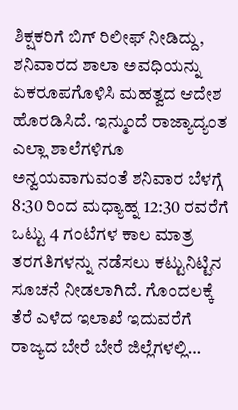ಶಿಕ್ಷಕರಿಗೆ ಬಿಗ್ ರಿಲೀಫ್ ನೀಡಿದ್ದು, ಶನಿವಾರದ ಶಾಲಾ ಅವಧಿಯನ್ನು ಏಕರೂಪಗೊಳಿಸಿ ಮಹತ್ವದ ಆದೇಶ ಹೊರಡಿಸಿದೆ. ಇನ್ಮುಂದೆ ರಾಜ್ಯಾದ್ಯಂತ ಎಲ್ಲಾ ಶಾಲೆಗಳಿಗೂ ಅನ್ವಯವಾಗುವಂತೆ ಶನಿವಾರ ಬೆಳಗ್ಗೆ 8:30 ರಿಂದ ಮಧ್ಯಾಹ್ನ 12:30 ರವರೆಗೆ ಒಟ್ಟು 4 ಗಂಟೆಗಳ ಕಾಲ ಮಾತ್ರ ತರಗತಿಗಳನ್ನು ನಡೆಸಲು ಕಟ್ಟುನಿಟ್ಟಿನ ಸೂಚನೆ ನೀಡಲಾಗಿದೆ. ಗೊಂದಲಕ್ಕೆ ತೆರೆ ಎಳೆದ ಇಲಾಖೆ ಇದುವರೆಗೆ ರಾಜ್ಯದ ಬೇರೆ ಬೇರೆ ಜಿಲ್ಲೆಗಳಲ್ಲಿ…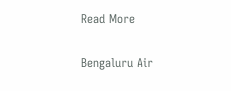Read More

Bengaluru Air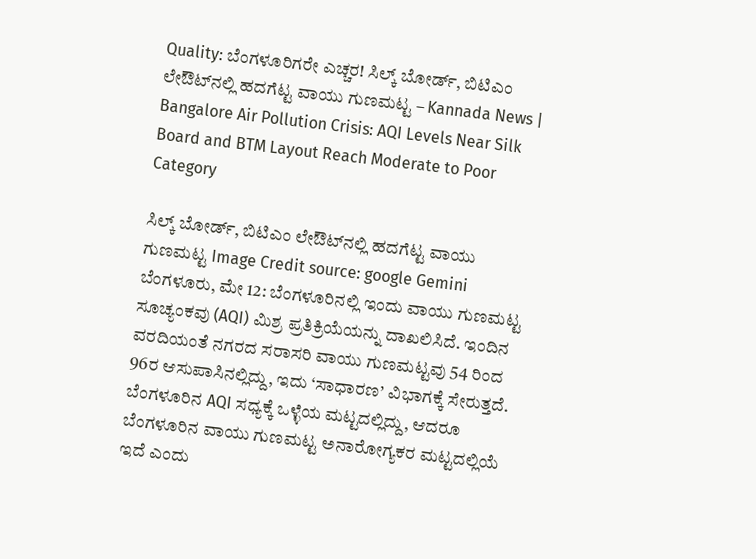Quality: ಬೆಂಗಳೂರಿಗರೇ ಎಚ್ಚರ! ಸಿಲ್ಕ್ ಬೋರ್ಡ್, ಬಿಟಿಎಂ ಲೇಔಟ್‌ನಲ್ಲಿ ಹದಗೆಟ್ಟ ವಾಯು ಗುಣಮಟ್ಟ – Kannada News | Bangalore Air Pollution Crisis: AQI Levels Near Silk Board and BTM Layout Reach Moderate to Poor Category

ಸಿಲ್ಕ್ ಬೋರ್ಡ್, ಬಿಟಿಎಂ ಲೇಔಟ್‌ನಲ್ಲಿ ಹದಗೆಟ್ಟ ವಾಯು ಗುಣಮಟ್ಟ Image Credit source: google Gemini ಬೆಂಗಳೂರು, ಮೇ 12: ಬೆಂಗಳೂರಿನಲ್ಲಿ ಇಂದು ವಾಯು ಗುಣಮಟ್ಟ ಸೂಚ್ಯಂಕವು (AQI) ಮಿಶ್ರ ಪ್ರತಿಕ್ರಿಯೆಯನ್ನು ದಾಖಲಿಸಿದೆ. ಇಂದಿನ ವರದಿಯಂತೆ ನಗರದ ಸರಾಸರಿ ವಾಯು ಗುಣಮಟ್ಟವು 54 ರಿಂದ 96ರ ಆಸುಪಾಸಿನಲ್ಲಿದ್ದು, ಇದು ‘ಸಾಧಾರಣ’ ವಿಭಾಗಕ್ಕೆ ಸೇರುತ್ತದೆ. ಬೆಂಗಳೂರಿನ AQI ಸಧ್ಯಕ್ಕೆ ಒಳ್ಳೆಯ ಮಟ್ಟದಲ್ಲಿದ್ದು, ಆದರೂ ಬೆಂಗಳೂರಿನ ವಾಯು ಗುಣಮಟ್ಟ ಅನಾರೋಗ್ಯಕರ ಮಟ್ಟದಲ್ಲಿಯೆ ಇದೆ ಎಂದು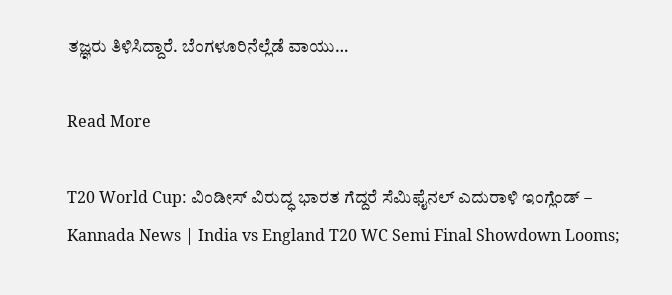ತಜ್ಞರು ತಿಳಿಸಿದ್ದಾರೆ. ಬೆಂಗಳೂರಿನೆಲ್ಲೆಡೆ ವಾಯು…

Read More

T20 World Cup: ವಿಂಡೀಸ್ ವಿರುದ್ಧ ಭಾರತ ಗೆದ್ದರೆ ಸೆಮಿಫೈನಲ್‌ ಎದುರಾಳಿ ಇಂಗ್ಲೆಂಡ್‌ – Kannada News | India vs England T20 WC Semi Final Showdown Looms;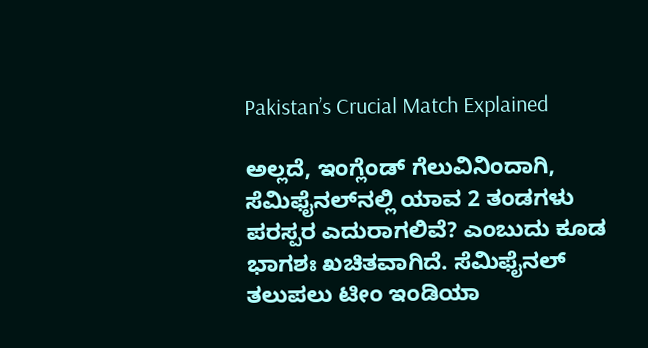Pakistan’s Crucial Match Explained

ಅಲ್ಲದೆ, ಇಂಗ್ಲೆಂಡ್ ಗೆಲುವಿನಿಂದಾಗಿ, ಸೆಮಿಫೈನಲ್‌ನಲ್ಲಿ ಯಾವ 2 ತಂಡಗಳು ಪರಸ್ಪರ ಎದುರಾಗಲಿವೆ? ಎಂಬುದು ಕೂಡ ಭಾಗಶಃ ಖಚಿತವಾಗಿದೆ. ಸೆಮಿಫೈನಲ್ ತಲುಪಲು ಟೀಂ ಇಂಡಿಯಾ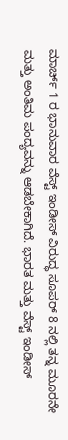ಮಾರ್ಚ್ 1 ರ ಭಾನುವಾರ ವೆಸ್ಟ್ ಇಂಡೀಸ್ ವಿರುದ್ಧ ಸೂಪರ್ 8 ನಲ್ಲಿ ತನ್ನ ಮೂರನೇ ಮತ್ತು ಅಂತಿಮ ಪಂದ್ಯವನ್ನು ಆಡಬೇಕಾಗಿದೆ. ಭಾರತ ಮತ್ತು ವೆಸ್ಟ್ ಇಂಡೀಸ್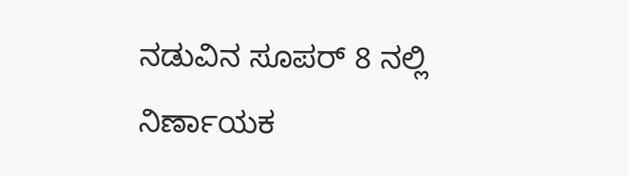ನಡುವಿನ ಸೂಪರ್ 8 ನಲ್ಲಿ ನಿರ್ಣಾಯಕ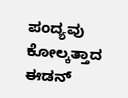ಪಂದ್ಯವು ಕೋಲ್ಕತ್ತಾದ ಈಡನ್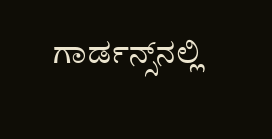ಗಾರ್ಡನ್ಸ್‌ನಲ್ಲಿ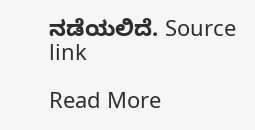ನಡೆಯಲಿದೆ. Source link

Read More